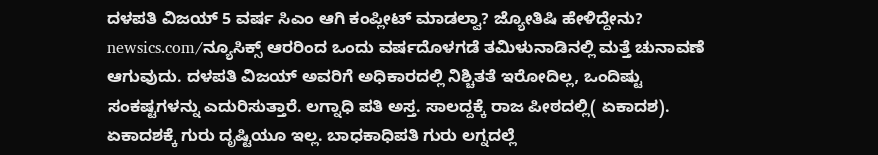ದಳಪತಿ ವಿಜಯ್ 5 ವರ್ಷ ಸಿಎಂ ಆಗಿ ಕಂಪ್ಲೀಟ್ ಮಾಡಲ್ವಾ? ಜ್ಯೋತಿಷಿ ಹೇಳಿದ್ದೇನು?
newsics.com/ನ್ಯೂಸಿಕ್ಸ್ ಆರರಿಂದ ಒಂದು ವರ್ಷದೊಳಗಡೆ ತಮಿಳುನಾಡಿನಲ್ಲಿ ಮತ್ತೆ ಚುನಾವಣೆ ಆಗುವುದು. ದಳಪತಿ ವಿಜಯ್ ಅವರಿಗೆ ಅಧಿಕಾರದಲ್ಲಿ ನಿಶ್ಚಿತತೆ ಇರೋದಿಲ್ಲ, ಒಂದಿಷ್ಟು ಸಂಕಷ್ಟಗಳನ್ನು ಎದುರಿಸುತ್ತಾರೆ. ಲಗ್ನಾಧಿ ಪತಿ ಅಸ್ತ. ಸಾಲದ್ದಕ್ಕೆ ರಾಜ ಪೀಠದಲ್ಲಿ( ಏಕಾದಶ). ಏಕಾದಶಕ್ಕೆ ಗುರು ದೃಷ್ಟಿಯೂ ಇಲ್ಲ. ಬಾಧಕಾಧಿಪತಿ ಗುರು ಲಗ್ನದಲ್ಲೆ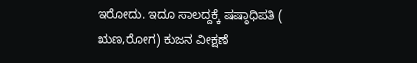ಇರೋದು. ಇದೂ ಸಾಲದ್ದಕ್ಕೆ ಷಷ್ಠಾಧಿಪತಿ ( ಋಣ,ರೋಗ) ಕುಜನ ವೀಕ್ಷಣೆ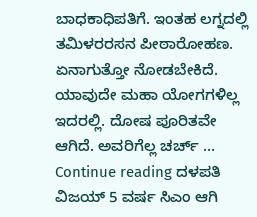ಬಾಧಕಾಧಿಪತಿಗೆ. ಇಂತಹ ಲಗ್ನದಲ್ಲಿ ತಮಿಳರರಸನ ಪೀಠಾರೋಹಣ. ಏನಾಗುತ್ತೋ ನೋಡಬೇಕಿದೆ. ಯಾವುದೇ ಮಹಾ ಯೋಗಗಳಿಲ್ಲ ಇದರಲ್ಲಿ. ದೋಷ ಪೂರಿತವೇ ಆಗಿದೆ. ಅವರಿಗೆಲ್ಲ ಚರ್ಚ್ … Continue reading ದಳಪತಿ ವಿಜಯ್ 5 ವರ್ಷ ಸಿಎಂ ಆಗಿ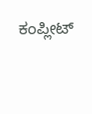ಕಂಪ್ಲೀಟ್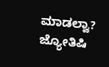ಮಾಡಲ್ವಾ? ಜ್ಯೋತಿಷಿ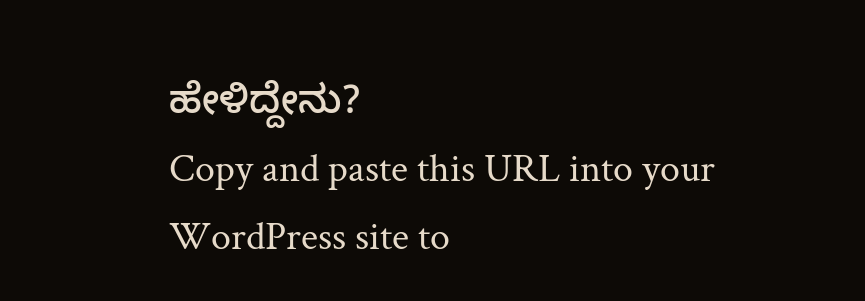ಹೇಳಿದ್ದೇನು?
Copy and paste this URL into your WordPress site to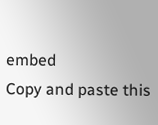embed
Copy and paste this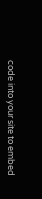code into your site to embed